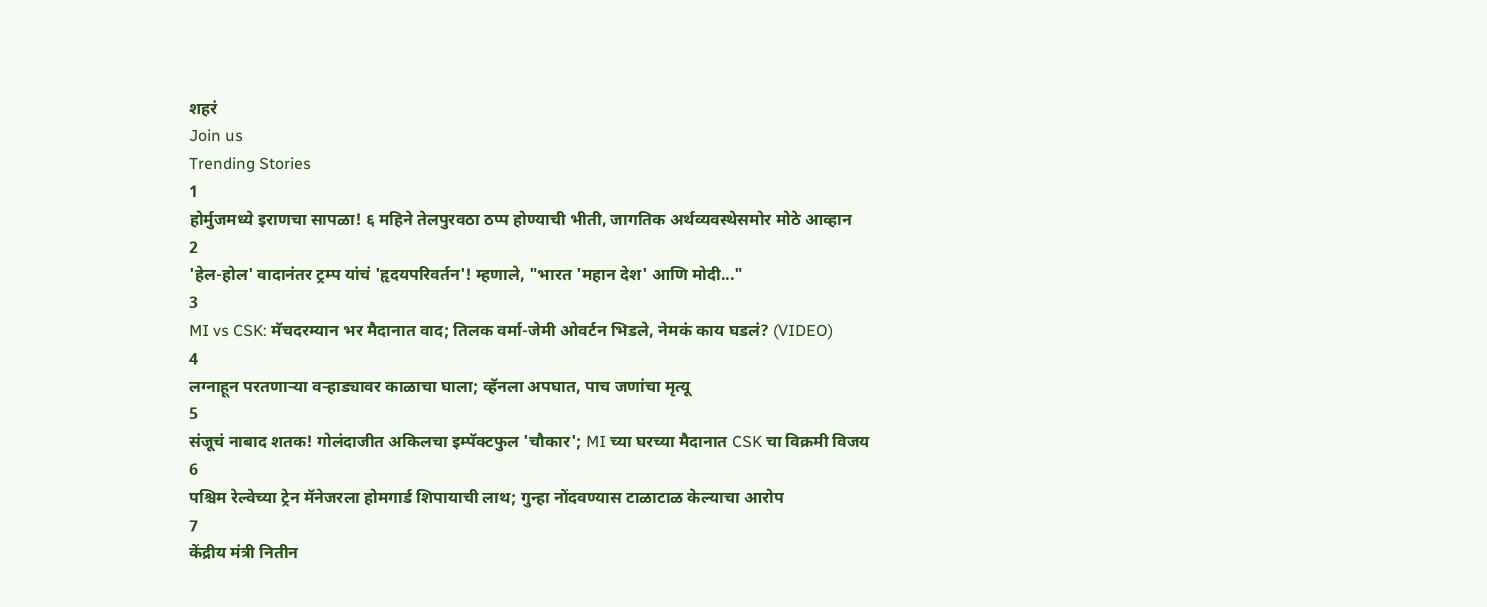शहरं
Join us
Trending Stories
1
होर्मुजमध्ये इराणचा सापळा! ६ महिने तेलपुरवठा ठप्प होण्याची भीती, जागतिक अर्थव्यवस्थेसमोर मोठे आव्हान
2
'हेल-होल' वादानंतर ट्रम्प यांचं 'हृदयपरिवर्तन'! म्हणाले, "भारत 'महान देश' आणि मोदी..."
3
MI vs CSK: मॅचदरम्यान भर मैदानात वाद; तिलक वर्मा-जेमी ओवर्टन भिडले, नेमकं काय घडलं? (VIDEO)
4
लग्नाहून परतणाऱ्या वऱ्हाड्यावर काळाचा घाला; व्हॅनला अपघात, पाच जणांचा मृत्यू
5
संजूचं नाबाद शतक! गोलंदाजीत अकिलचा इम्पॅक्टफुल 'चौकार'; MI च्या घरच्या मैदानात CSK चा विक्रमी विजय
6
पश्चिम रेल्वेच्या ट्रेन मॅनेजरला होमगार्ड शिपायाची लाथ; गुन्हा नोंदवण्यास टाळाटाळ केल्याचा आरोप
7
केंद्रीय मंत्री नितीन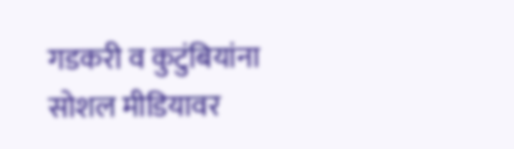गडकरी व कुटुंबियांना सोशल मीडियावर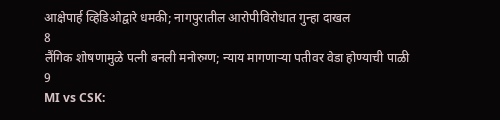आक्षेपार्ह व्हिडिओद्वारे धमकी; नागपुरातील आरोपीविरोधात गुन्हा दाखल
8
लैंगिक शोषणामुळे पत्नी बनली मनोरुग्ण; न्याय मागणाऱ्या पतीवर वेडा होण्याची पाळी
9
MI vs CSK: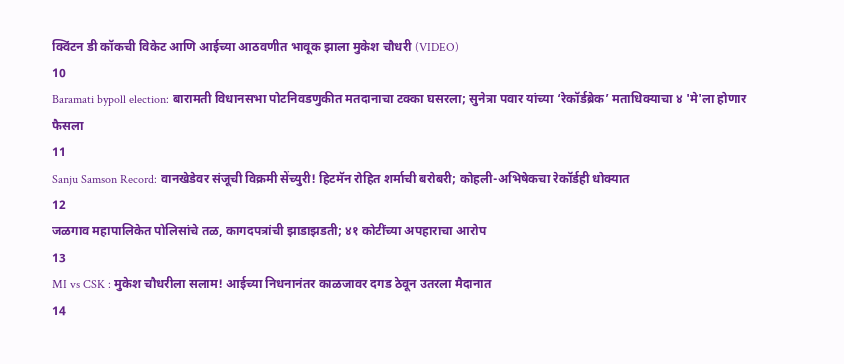क्विंटन डी कॉकची विकेट आणि आईच्या आठवणीत भावूक झाला मुकेश चौधरी (VIDEO)
10
Baramati bypoll election: बारामती विधानसभा पोटनिवडणुकीत मतदानाचा टक्का घसरला; सुनेत्रा पवार यांच्या ‘रेकॉर्डब्रेक’ मताधिक्याचा ४ 'मे'ला होणार फैसला
11
Sanju Samson Record: वानखेडेवर संजूची विक्रमी सेंच्युरी! हिटमॅन रोहित शर्माची बरोबरी; कोहली-अभिषेकचा रेकॉर्डही धोक्यात
12
जळगाव महापालिकेत पोलिसांचे तळ, कागदपत्रांची झाडाझडती; ४१ कोटींच्या अपहाराचा आरोप
13
MI vs CSK : मुकेश चौधरीला सलाम! आईच्या निधनानंतर काळजावर दगड ठेवून उतरला मैदानात
14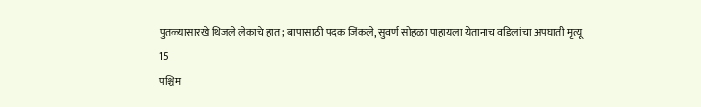पुतळ्यासारखे थिजले लेकाचे हात; बापासाठी पदक जिंकले, सुवर्ण सोहळा पाहायला येतानाच वडिलांचा अपघाती मृत्यू
15
पश्चिम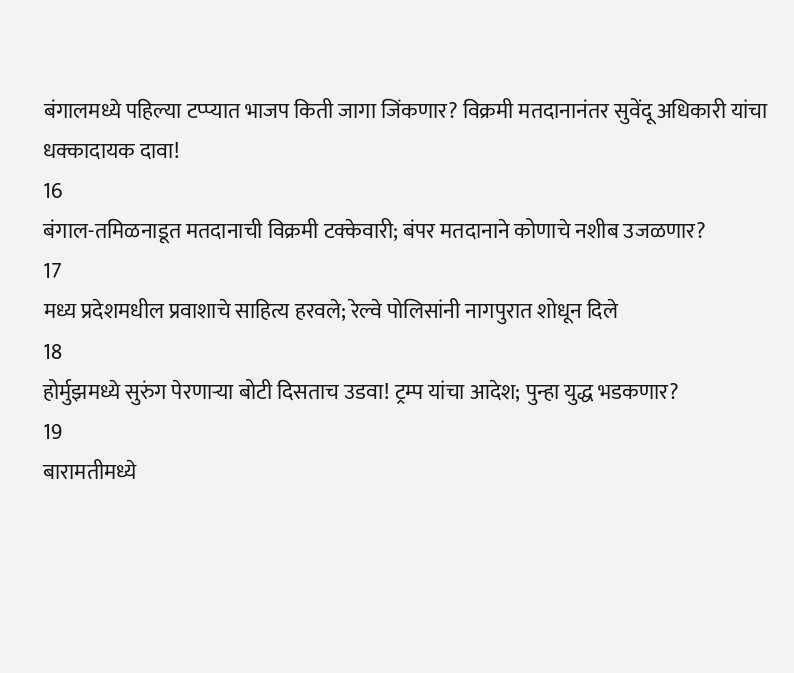बंगालमध्ये पहिल्या टप्प्यात भाजप किती जागा जिंकणार? विक्रमी मतदानानंतर सुवेंदू अधिकारी यांचा धक्कादायक दावा!
16
बंगाल-तमिळनाडूत मतदानाची विक्रमी टक्केवारी; बंपर मतदानाने कोणाचे नशीब उजळणार?
17
मध्य प्रदेशमधील प्रवाशाचे साहित्य हरवले; रेल्वे पोलिसांनी नागपुरात शोधून दिले
18
होर्मुझमध्ये सुरुंग पेरणाऱ्या बोटी दिसताच उडवा! ट्रम्प यांचा आदेश; पुन्हा युद्ध भडकणार?
19
बारामतीमध्ये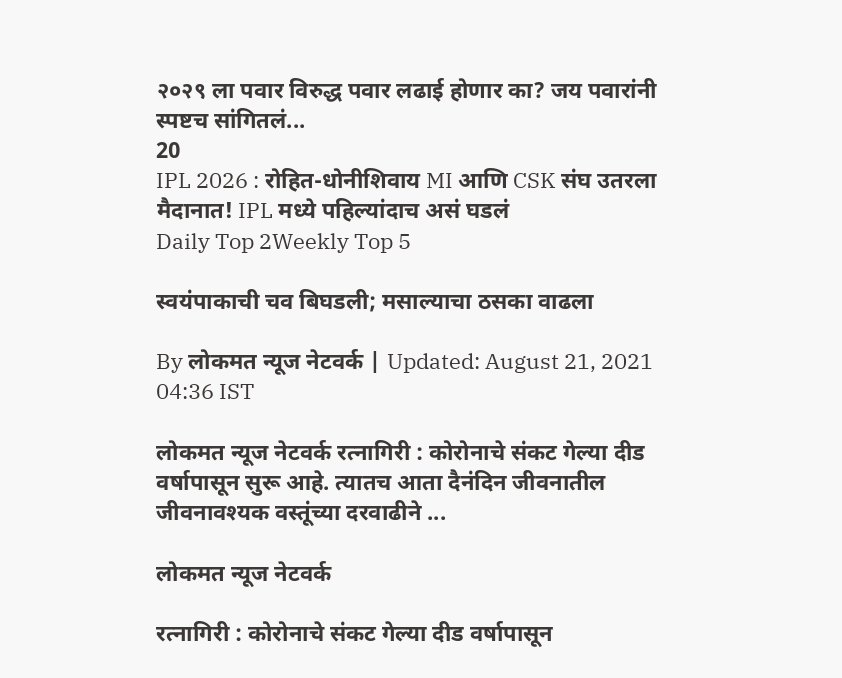२०२९ ला पवार विरुद्ध पवार लढाई होणार का? जय पवारांनी स्पष्टच सांगितलं...
20
IPL 2026 : रोहित-धोनीशिवाय MI आणि CSK संघ उतरला मैदानात! IPL मध्ये पहिल्यांदाच असं घडलं
Daily Top 2Weekly Top 5

स्वयंपाकाची चव बिघडली; मसाल्याचा ठसका वाढला

By लोकमत न्यूज नेटवर्क | Updated: August 21, 2021 04:36 IST

लोकमत न्यूज नेटवर्क रत्नागिरी : कोरोनाचे संकट गेल्या दीड वर्षापासून सुरू आहे. त्यातच आता दैनंदिन जीवनातील जीवनावश्यक वस्तूंच्या दरवाढीने ...

लोकमत न्यूज नेटवर्क

रत्नागिरी : कोरोनाचे संकट गेल्या दीड वर्षापासून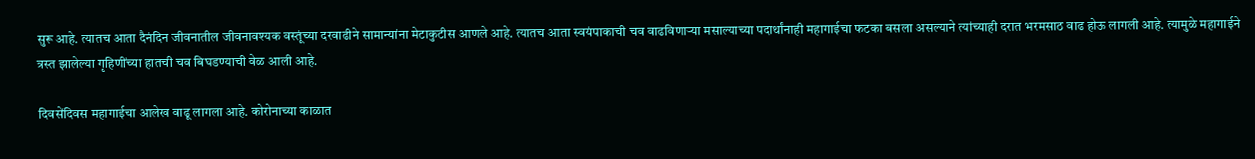सुरू आहे. त्यातच आता दैनंदिन जीवनातील जीवनावश्यक वस्तूंच्या दरवाढीने सामान्यांना मेटाकुटीस आणले आहे. त्यातच आता स्वयंपाकाची चव वाढविणाऱ्या मसाल्याच्या पदार्थांनाही महागाईचा फटका बसला असल्याने त्यांच्याही दरात भरमसाठ वाढ होऊ लागली आहे. त्यामुळे महागाईने त्रस्त झालेल्या गृहिणींच्या हातची चव बिघडण्याची वेळ आली आहे.

दिवसेंदिवस महागाईचा आलेख वाढू लागला आहे. कोरोनाच्या काळात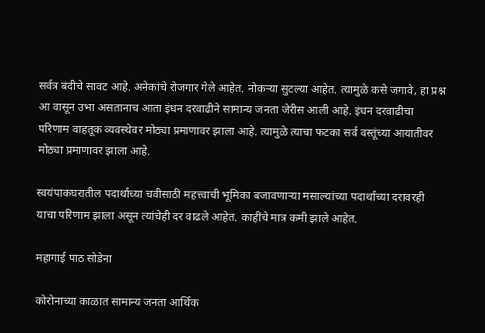सर्वत्र बंदीचे सावट आहे. अनेकांचे रोजगार गेले आहेत. नोकऱ्या सुटल्या आहेत. त्यामुळे कसे जगावे, हा प्रश्न आ वासून उभा असतानाच आता इंधन दरवाढीने सामान्य जनता जेरीस आली आहे. इंधन दरवाढीचा परिणाम वाहतूक व्यवस्थेवर मोठ्या प्रमाणावर झाला आहे. त्यामुळे त्याचा फटका सर्व वस्तूंच्या आयातीवर मोठ्या प्रमाणावर झाला आहे.

स्वयंपाकघरातील पदार्थांच्या चवीसाठी महत्त्वाची भूमिका बजावणाऱ्या मसाल्यांच्या पदार्थांच्या दरावरही याचा परिणाम झाला असून त्यांचेही दर वाढले आहेत. काहींचे मात्र कमी झाले आहेत.

महागाई पाठ सोडेना

कोरोनाच्या काळात सामान्य जनता आर्थिक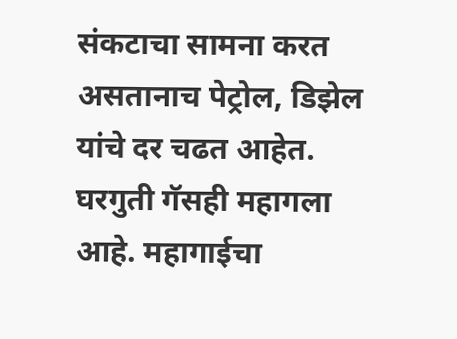संकटाचा सामना करत असतानाच पेट्रोल, डिझेल यांचे दर चढत आहेत. घरगुती गॅसही महागला आहे. महागाईचा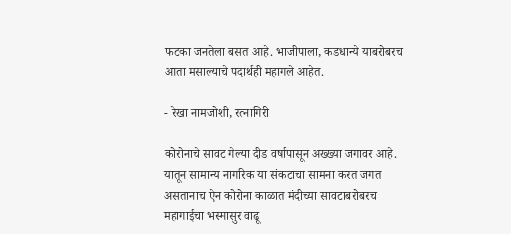फटका जनतेला बसत आहे. भाजीपाला, कडधान्ये याबरोबरच आता मसाल्याचे पदार्थही महागले आहेत.

- रेखा नामजोशी, रत्नागिरी

कोरोनाचे सावट गेल्या दीड वर्षापासून अख्ख्या जगावर आहे. यातून सामान्य नागरिक या संकटाचा सामना करत जगत असतानाच ऐन कोरोना काळात मंदीच्या सावटाबरोबरच महागाईचा भस्मासुर वाढू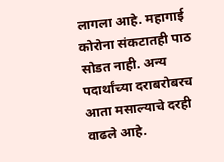लागला आहे. महागाई कोरोना संकटातही पाठ सोडत नाही. अन्य पदार्थांच्या दराबरोबरच आता मसाल्याचे दरही वाढले आहे.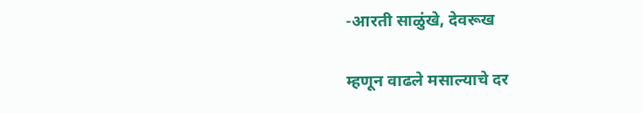-आरती साळुंखे, देवरूख

म्हणून वाढले मसाल्याचे दर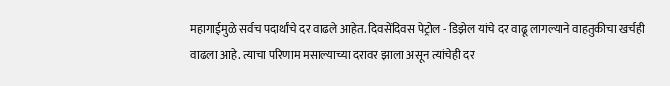महागाईमुळे सर्वच पदार्थांचे दर वाढले आहेत. दिवसेंदिवस पेट्रोल - डिझेल यांचे दर वाढू लागल्याने वाहतुकीचा खर्चही वाढला आहे. त्याचा परिणाम मसाल्याच्या दरावर झाला असून त्यांचेही दर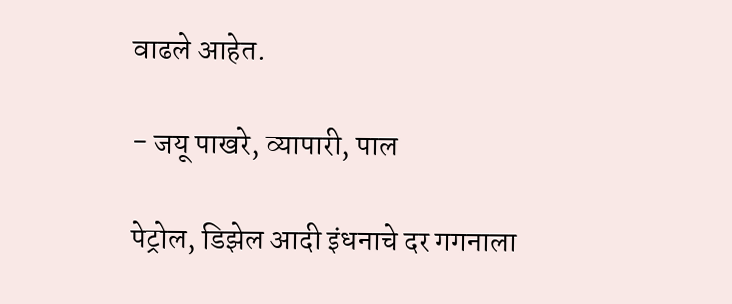वाढले आहेत.

- जयू पाखरे, व्यापारी, पाल

पेट्रोल, डिझेल आदी इंधनाचे दर गगनाला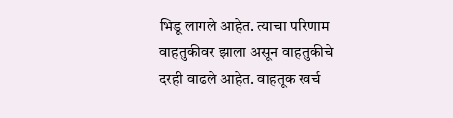भिडू लागले आहेत. त्याचा परिणाम वाहतुकीवर झाला असून वाहतुकीचे दरही वाढले आहेत. वाहतूक खर्च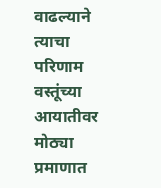वाढल्याने त्याचा परिणाम वस्तूंच्या आयातीवर मोठ्या प्रमाणात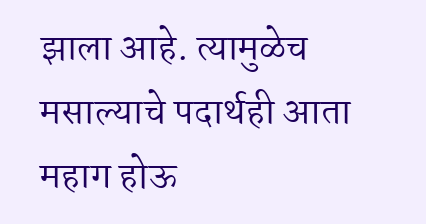झाला आहे. त्यामुळेच मसाल्याचे पदार्थही आता महाग होऊ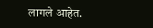लागले आहेत.